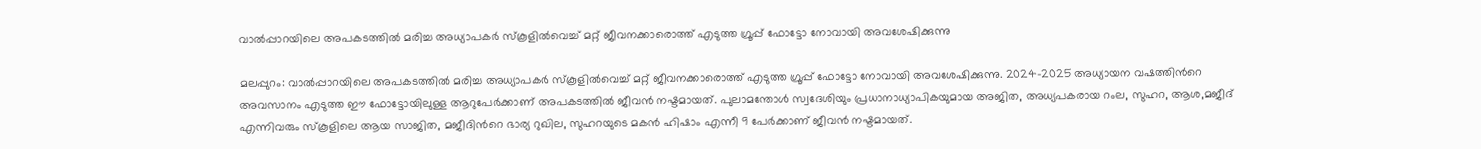വാൽപ്പാറയിലെ അപകടത്തിൽ മരിച്ച അധ്യാപകർ സ്കൂളിൽവെച്ച് മറ്റ് ജീവനക്കാരൊത്ത് എടുത്ത ഗ്രൂപ്പ് ഫോട്ടോ നോവായി അവശേഷിക്കുന്നു

മലപ്പുറം: വാൽപ്പാറയിലെ അപകടത്തിൽ മരിച്ച അധ്യാപകർ സ്കൂളിൽവെച്ച് മറ്റ് ജീവനക്കാരൊത്ത് എടുത്ത ഗ്രൂപ്പ് ഫോട്ടോ നോവായി അവശേഷിക്കുന്നു. 2024-2025 അധ്യായന വഷത്തിൻറെ അവസാനം എടുത്ത ഈ ഫോട്ടോയിലുള്ള ആറുപേർക്കാണ് അപകടത്തിൽ ജീവൻ നഷ്ടമായത്. പുലാമന്തോൾ സ്വദേശിയും പ്രധാനാധ്യാപികയുമായ അജിത, അധ്യപകരായ റംല, സുഹറ, ആശ,മജീദ് എന്നിവരും സ്കൂളിലെ ആയ സാജിത, മജീദിൻറെ ഭാര്യ റുഖില, സുഹറയുടെ മകൻ ഹിഷാം എന്നീ 9 പേർക്കാണ് ജീവൻ നഷ്ടമായത്.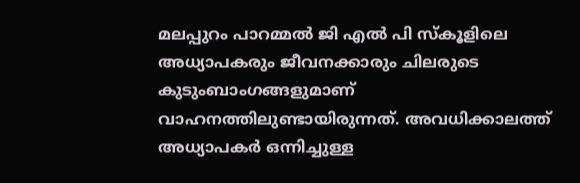മലപ്പുറം പാറമ്മൽ ജി എൽ പി സ്കൂളിലെ അധ്യാപകരും ജീവനക്കാരും ചിലരുടെ കുടുംബാംഗങ്ങളുമാണ് വാഹനത്തിലുണ്ടായിരുന്നത്. അവധിക്കാലത്ത് അധ്യാപകർ ഒന്നിച്ചുള്ള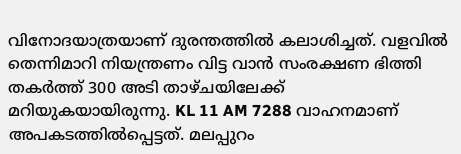വിനോദയാത്രയാണ് ദുരന്തത്തിൽ കലാശിച്ചത്. വളവിൽ തെന്നിമാറി നിയന്ത്രണം വിട്ട വാൻ സംരക്ഷണ ഭിത്തി തകർത്ത് 300 അടി താഴ്ചയിലേക്ക് മറിയുകയായിരുന്നു. KL 11 AM 7288 വാഹനമാണ് അപകടത്തിൽപ്പെട്ടത്. മലപ്പുറം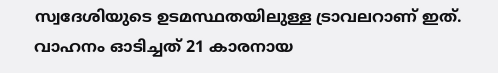സ്വദേശിയുടെ ഉടമസ്ഥതയിലുള്ള ട്രാവലറാണ് ഇത്. വാഹനം ഓടിച്ചത് 21 കാരനായ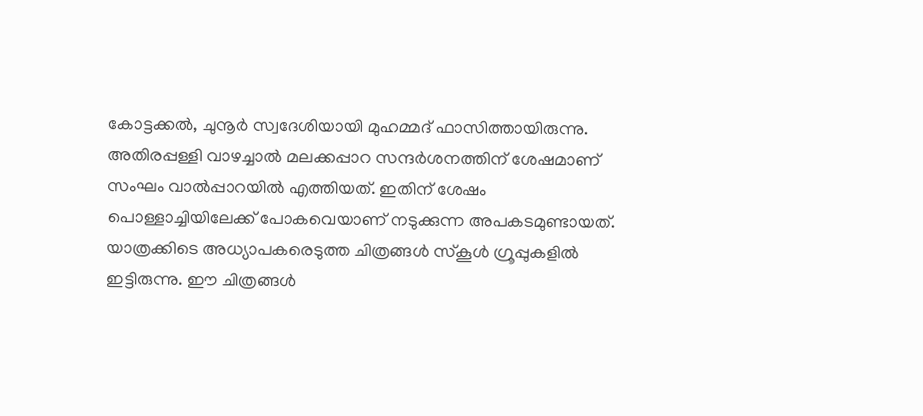കോട്ടക്കൽ, ചുനൂർ സ്വദേശിയായി മുഹമ്മദ്‌ ഫാസിത്തായിരുന്നു. അതിരപ്പള്ളി വാഴച്ചാൽ മലക്കപ്പാറ സന്ദർശനത്തിന് ശേഷമാണ് സംഘം വാൽപ്പാറയിൽ എത്തിയത്. ഇതിന് ശേഷം പൊള്ളാച്ചിയിലേക്ക് പോകവെയാണ് നടുക്കുന്ന അപകടമുണ്ടായത്. യാത്രക്കിടെ അധ്യാപകരെടുത്ത ചിത്രങ്ങൾ സ്കൂൾ ഗ്രൂപ്പുകളിൽ ഇട്ടിരുന്നു. ഈ ചിത്രങ്ങൾ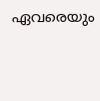ഏവരെയും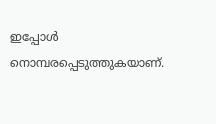ഇപ്പോൾ നൊമ്പരപ്പെടുത്തുകയാണ്.